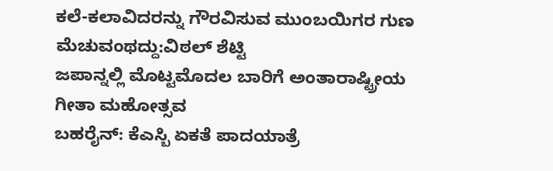ಕಲೆ-ಕಲಾವಿದರನ್ನು ಗೌರವಿಸುವ ಮುಂಬಯಿಗರ ಗುಣ ಮೆಚುವಂಥದ್ದು:ವಿಠಲ್ ಶೆಟ್ಟಿ
ಜಪಾನ್ನಲ್ಲಿ ಮೊಟ್ಟಮೊದಲ ಬಾರಿಗೆ ಅಂತಾರಾಷ್ಟ್ರೀಯ ಗೀತಾ ಮಹೋತ್ಸವ
ಬಹರೈನ್: ಕೆಎಸ್ಬಿ ಏಕತೆ ಪಾದಯಾತ್ರೆ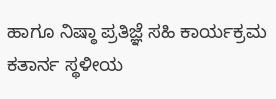ಹಾಗೂ ನಿಷ್ಠಾ ಪ್ರತಿಜ್ಞೆ ಸಹಿ ಕಾರ್ಯಕ್ರಮ
ಕತಾರ್ನ ಸ್ಥಳೀಯ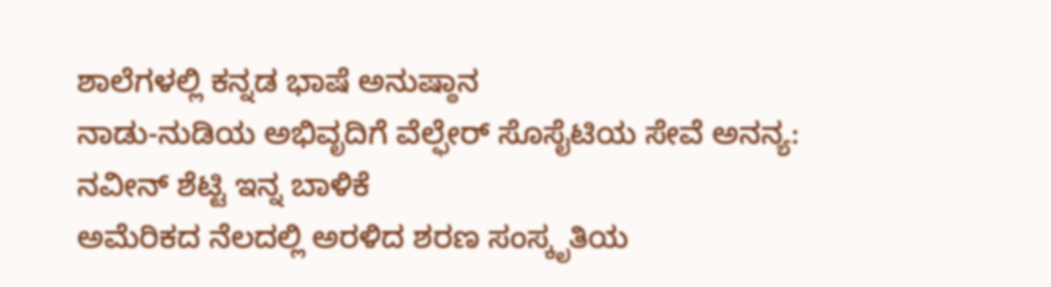ಶಾಲೆಗಳಲ್ಲಿ ಕನ್ನಡ ಭಾಷೆ ಅನುಷ್ಠಾನ
ನಾಡು-ನುಡಿಯ ಅಭಿವೃದಿಗೆ ವೆಲ್ಫೇರ್ ಸೊಸೈಟಿಯ ಸೇವೆ ಅನನ್ಯ: ನವೀನ್ ಶೆಟ್ಟಿ ಇನ್ನ ಬಾಳಿಕೆ
ಅಮೆರಿಕದ ನೆಲದಲ್ಲಿ ಅರಳಿದ ಶರಣ ಸಂಸ್ಕೃತಿಯ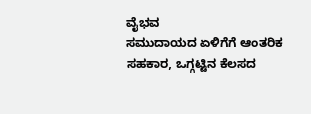ವೈಭವ
ಸಮುದಾಯದ ಏಳಿಗೆಗೆ ಆಂತರಿಕ ಸಹಕಾರ, ಒಗ್ಗಟ್ಟಿನ ಕೆಲಸದ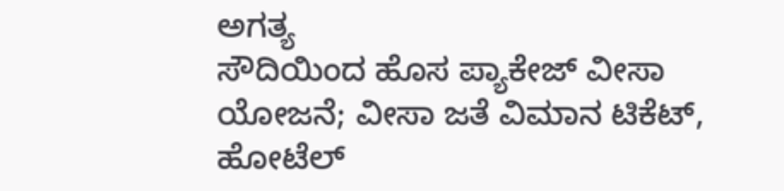ಅಗತ್ಯ
ಸೌದಿಯಿಂದ ಹೊಸ ಪ್ಯಾಕೇಜ್ ವೀಸಾ ಯೋಜನೆ; ವೀಸಾ ಜತೆ ವಿಮಾನ ಟಿಕೆಟ್, ಹೋಟೆಲ್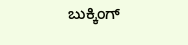ಬುಕ್ಕಿಂಗ್